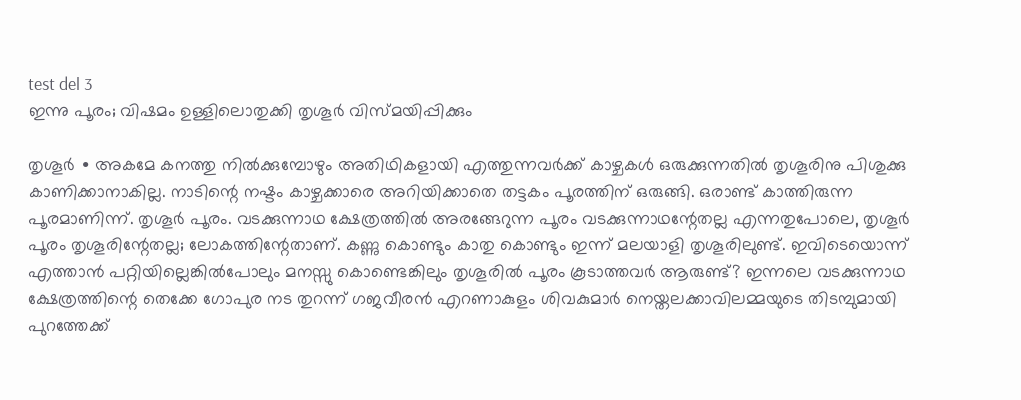test del 3
ഇന്നു പൂരം; വിഷമം ഉള്ളിലൊതുക്കി തൃശൂർ വിസ്മയിപ്പിക്കും

തൃശൂർ ∙ അകമേ കനത്തു നിൽക്കുമ്പോഴും അതിഥികളായി എത്തുന്നവർക്ക് കാഴ്ചകൾ ഒരുക്കുന്നതിൽ തൃശൂരിനു പിശുക്കു കാണിക്കാനാകില്ല. നാടിന്റെ നഷ്ടം കാഴ്ചക്കാരെ അറിയിക്കാതെ തട്ടകം പൂരത്തിന് ഒരുങ്ങി. ഒരാണ്ട് കാത്തിരുന്ന പൂരമാണിന്ന്. തൃശൂർ പൂരം. വടക്കുന്നാഥ ക്ഷേത്രത്തിൽ അരങ്ങേറുന്ന പൂരം വടക്കുന്നാഥന്റേതല്ല എന്നതുപോലെ, തൃശൂർ പൂരം തൃശൂരിന്റേതല്ല; ലോകത്തിന്റേതാണ്. കണ്ണു കൊണ്ടും കാതു കൊണ്ടും ഇന്ന് മലയാളി തൃശൂരിലുണ്ട്. ഇവിടെയൊന്ന് എത്താൻ പറ്റിയില്ലെങ്കിൽപോലും മനസ്സു കൊണ്ടെങ്കിലും തൃശൂരിൽ പൂരം കൂടാത്തവർ ആരുണ്ട്? ഇന്നലെ വടക്കുന്നാഥ ക്ഷേത്രത്തിന്റെ തെക്കേ ഗോപുര നട തുറന്ന് ഗജവീരൻ എറണാകുളം ശിവകുമാർ നെയ്തലക്കാവിലമ്മയുടെ തിടമ്പുമായി പുറത്തേക്ക്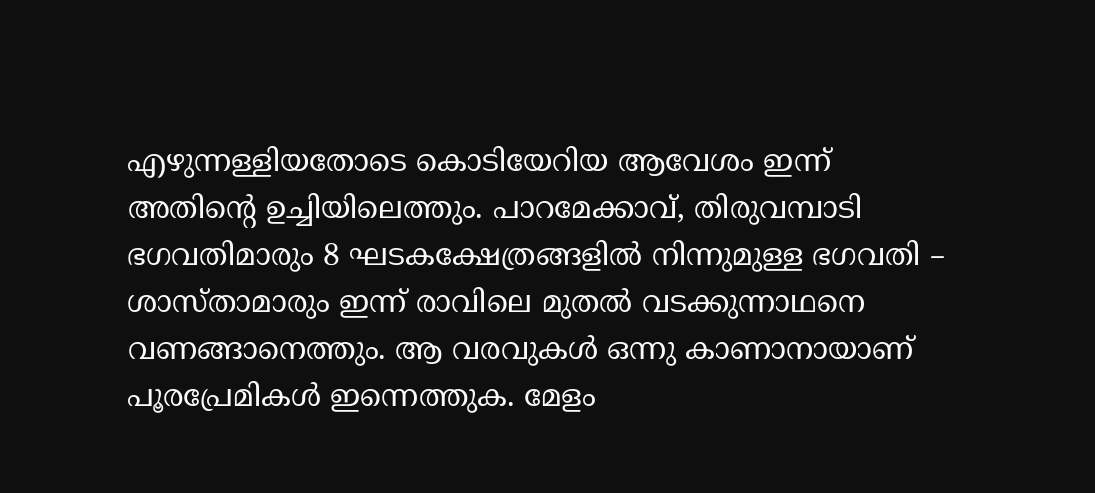എഴുന്നള്ളിയതോടെ കൊടിയേറിയ ആവേശം ഇന്ന് അതിന്റെ ഉച്ചിയിലെത്തും. പാറമേക്കാവ്, തിരുവമ്പാടി ഭഗവതിമാരും 8 ഘടകക്ഷേത്രങ്ങളിൽ നിന്നുമുള്ള ഭഗവതി – ശാസ്താമാരും ഇന്ന് രാവിലെ മുതൽ വടക്കുന്നാഥനെ വണങ്ങാനെത്തും. ആ വരവുകൾ ഒന്നു കാണാനായാണ് പൂരപ്രേമികൾ ഇന്നെത്തുക. മേളം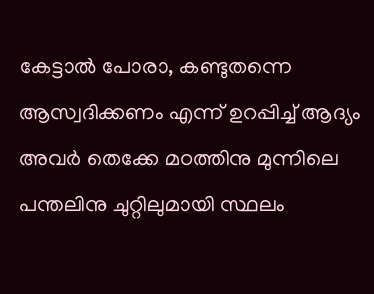കേട്ടാൽ പോരാ, കണ്ടുതന്നെ ആസ്വദിക്കണം എന്ന് ഉറപ്പിച്ച് ആദ്യം അവർ തെക്കേ മഠത്തിനു മുന്നിലെ പന്തലിനു ചുറ്റിലുമായി സ്ഥലം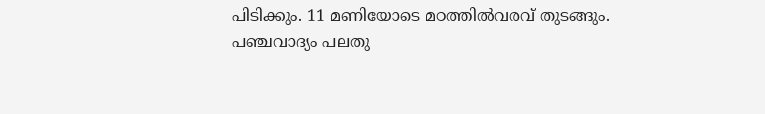പിടിക്കും. 11 മണിയോടെ മഠത്തിൽവരവ് തുടങ്ങും. പഞ്ചവാദ്യം പലതു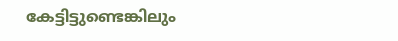കേട്ടിട്ടുണ്ടെങ്കിലും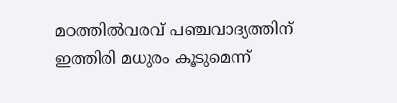മഠത്തിൽവരവ് പഞ്ചവാദ്യത്തിന് ഇത്തിരി മധുരം കൂടുമെന്ന്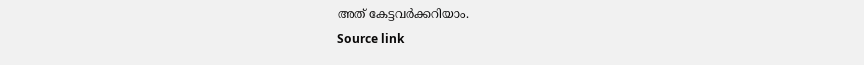അത് കേട്ടവർക്കറിയാം.
Source link